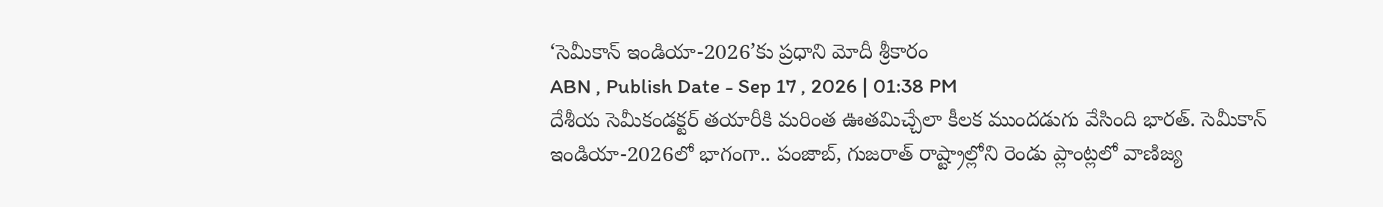‘సెమీకాన్ ఇండియా-2026’కు ప్రధాని మోదీ శ్రీకారం
ABN , Publish Date - Sep 17 , 2026 | 01:38 PM
దేశీయ సెమీకండక్టర్ తయారీకి మరింత ఊతమిచ్చేలా కీలక ముందడుగు వేసింది భారత్. సెమీకాన్ ఇండియా-2026లో భాగంగా.. పంజాబ్, గుజరాత్ రాష్ట్రాల్లోని రెండు ప్లాంట్లలో వాణిజ్య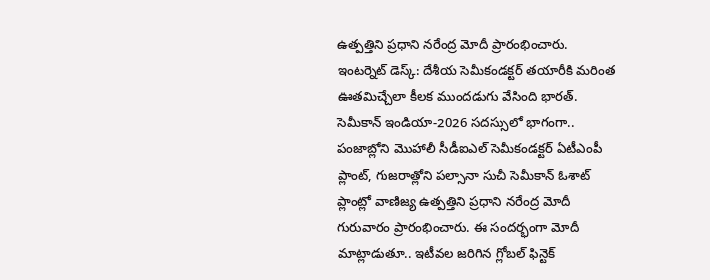ఉత్పత్తిని ప్రధాని నరేంద్ర మోదీ ప్రారంభించారు.
ఇంటర్నెట్ డెస్క్: దేశీయ సెమీకండక్టర్ తయారీకి మరింత ఊతమిచ్చేలా కీలక ముందడుగు వేసింది భారత్. సెమీకాన్ ఇండియా-2026 సదస్సులో భాగంగా.. పంజాబ్లోని మొహాలీ సీడీఐఎల్ సెమీకండక్టర్ ఏటీఎంపీ ప్లాంట్, గుజరాత్లోని పల్సానా సుచీ సెమీకాన్ ఓశాట్ ప్లాంట్లో వాణిజ్య ఉత్పత్తిని ప్రధాని నరేంద్ర మోదీ గురువారం ప్రారంభించారు. ఈ సందర్భంగా మోదీ మాట్లాడుతూ.. ఇటీవల జరిగిన గ్లోబల్ ఫిన్టెక్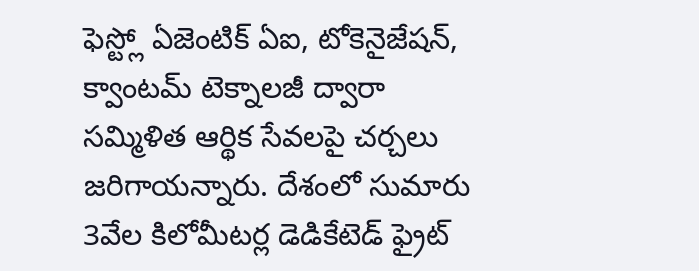ఫెస్ట్లో ఏజెంటిక్ ఏఐ, టోకెనైజేషన్, క్వాంటమ్ టెక్నాలజీ ద్వారా సమ్మిళిత ఆర్థిక సేవలపై చర్చలు జరిగాయన్నారు. దేశంలో సుమారు 3వేల కిలోమీటర్ల డెడికేటెడ్ ఫ్రైట్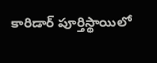కారిడార్ పూర్తిస్థాయిలో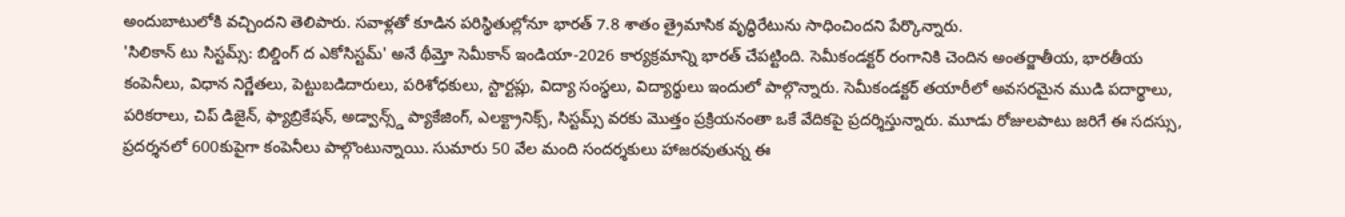అందుబాటులోకి వచ్చిందని తెలిపారు. సవాళ్లతో కూడిన పరిస్థితుల్లోనూ భారత్ 7.8 శాతం త్రైమాసిక వృద్ధిరేటును సాధించిందని పేర్కొన్నారు.
'సిలికాన్ టు సిస్టమ్స్: బిల్డింగ్ ద ఎకోసిస్టమ్' అనే థీమ్తో సెమీకాన్ ఇండియా-2026 కార్యక్రమాన్ని భారత్ చేపట్టింది. సెమీకండక్టర్ రంగానికి చెందిన అంతర్జాతీయ, భారతీయ కంపెనీలు, విధాన నిర్ణేతలు, పెట్టుబడిదారులు, పరిశోధకులు, స్టార్టప్లు, విద్యా సంస్థలు, విద్యార్థులు ఇందులో పాల్గొన్నారు. సెమీకండక్టర్ తయారీలో అవసరమైన ముడి పదార్థాలు, పరికరాలు, చిప్ డిజైన్, ఫ్యాబ్రికేషన్, అడ్వాన్స్డ్ ప్యాకేజింగ్, ఎలక్ట్రానిక్స్, సిస్టమ్స్ వరకు మొత్తం ప్రక్రియనంతా ఒకే వేదికపై ప్రదర్శిస్తున్నారు. మూడు రోజులపాటు జరిగే ఈ సదస్సు, ప్రదర్శనలో 600కుపైగా కంపెనీలు పాల్గొంటున్నాయి. సుమారు 50 వేల మంది సందర్శకులు హాజరవుతున్న ఈ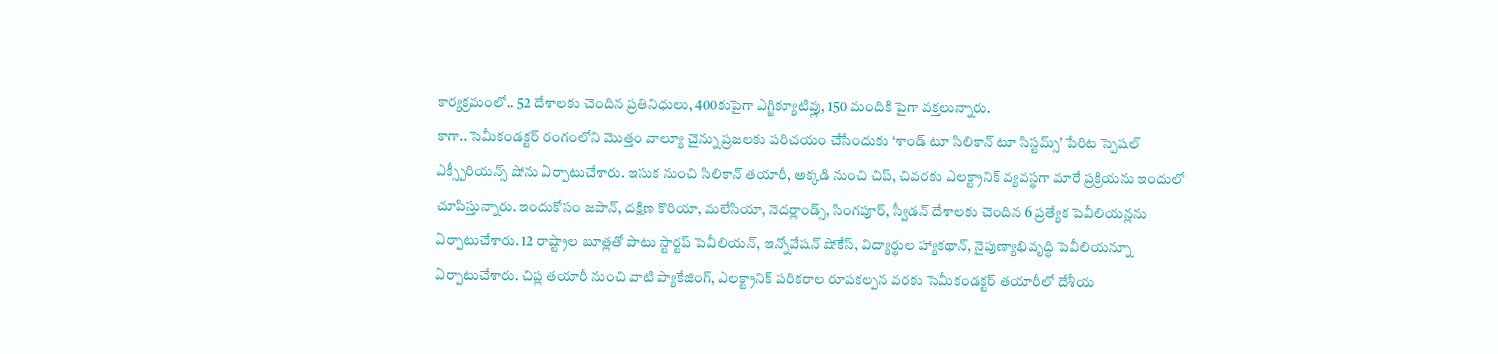కార్యక్రమంలో.. 52 దేశాలకు చెందిన ప్రతినిధులు, 400కుపైగా ఎగ్జిక్యూటివ్లు, 150 మందికి పైగా వక్తలున్నారు.
కాగా.. సెమీకండక్టర్ రంగంలోని మొత్తం వాల్యూ చైన్ను ప్రజలకు పరిచయం చేసేందుకు ‘శాండ్ టూ సిలికాన్ టూ సిస్టమ్స్’ పేరిట స్పెషల్ ఎక్స్పీరియన్స్ షోను ఏర్పాటుచేశారు. ఇసుక నుంచి సిలికాన్ తయారీ, అక్కడి నుంచి చిప్, చివరకు ఎలక్ట్రానిక్ వ్యవస్థగా మారే ప్రక్రియను ఇందులో చూపిస్తున్నారు. ఇందుకోసం జపాన్, దక్షిణ కొరియా, మలేసియా, నెదర్లాండ్స్, సింగపూర్, స్వీడన్ దేశాలకు చెందిన 6 ప్రత్యేక పెవీలియన్లను ఏర్పాటుచేశారు. 12 రాష్ట్రాల బూత్లతో పాటు స్టార్టప్ పెవీలియన్, ఇన్నోవేషన్ షోకేస్, విద్యార్థుల హ్యాకథాన్, నైపుణ్యాభివృద్ధి పెవీలియన్నూ ఏర్పాటుచేశారు. చిప్ల తయారీ నుంచి వాటి ప్యాకేజింగ్, ఎలక్ట్రానిక్ పరికరాల రూపకల్పన వరకు సెమీకండక్టర్ తయారీలో దేశీయ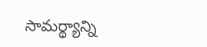సామర్థ్యాన్ని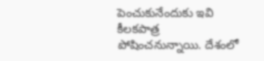పెంచుకునేందుకు ఇవి కీలకపాత్ర పోషించనున్నాయి. దేశంలో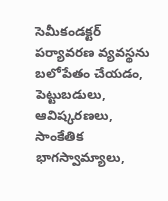సెమీకండక్టర్ పర్యావరణ వ్యవస్థను బలోపేతం చేయడం, పెట్టుబడులు, ఆవిష్కరణలు, సాంకేతిక భాగస్వామ్యాలు,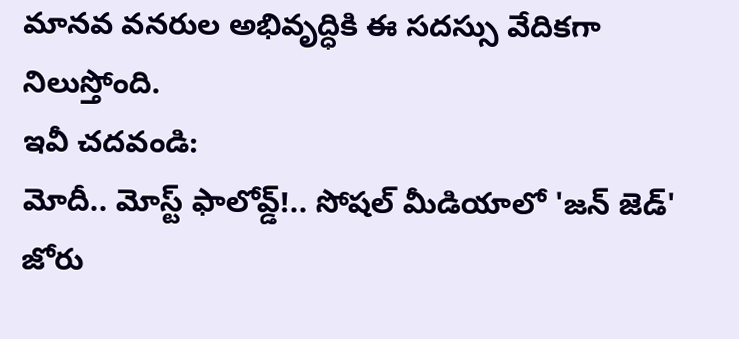మానవ వనరుల అభివృద్ధికి ఈ సదస్సు వేదికగా నిలుస్తోంది.
ఇవీ చదవండి:
మోదీ.. మోస్ట్ ఫాలోవ్డ్!.. సోషల్ మీడియాలో 'జన్ జెడ్' జోరు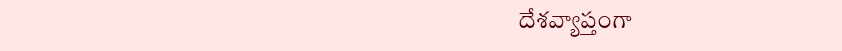దేశవ్యాప్తంగా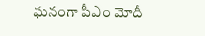ఘనంగా పీఎం మోదీ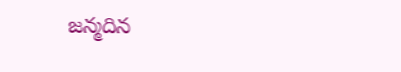జన్మదిన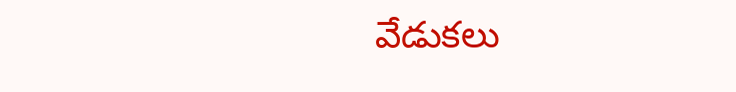వేడుకలు